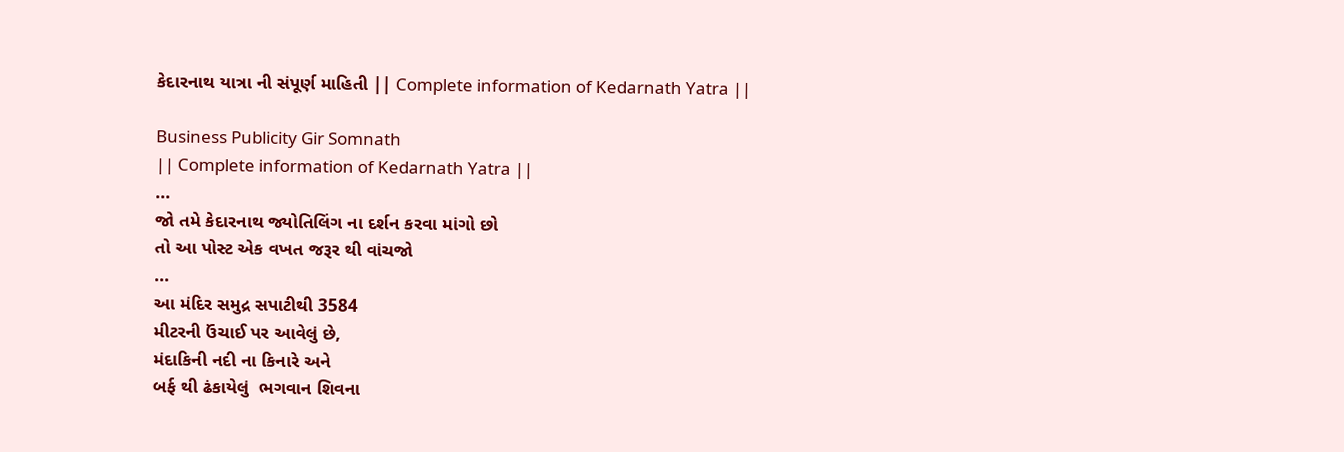કેદારનાથ યાત્રા ની સંપૂર્ણ માહિતી || Complete information of Kedarnath Yatra ||

Business Publicity Gir Somnath
|| Complete information of Kedarnath Yatra ||
...
જો તમે કેદારનાથ જ્યોતિલિંગ ના દર્શન કરવા માંગો છો
તો આ પોસ્ટ એક વખત જરૂર થી વાંચજો
...
આ મંદિર સમુદ્ર સપાટીથી 3584
મીટરની ઉંચાઈ પર આવેલું છે,
મંદાકિની નદી ના કિનારે અને
બર્ફ થી ઢંકાયેલું  ભગવાન શિવના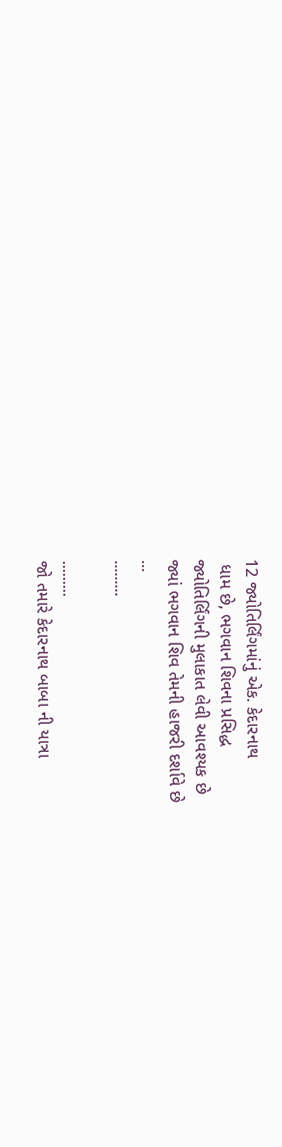12 જ્યોતિર્લિંગમાંનું એક. કેદારનાથ
 ધામ છે, ભગવાન શિવના પ્રસિદ્ધ
જ્યોતિર્લિંગની મુલાકાત લેવી આવશ્યક છે
જ્યાં ભગવાન શિવ તેમની હાજરી દર્શાવે છે
...
.........

.........
જો તમારે કેદારનાથ બાબા ની યાત્રા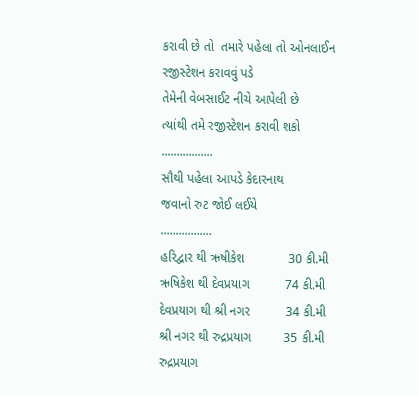કરાવી છે તો  તમારે પહેલા તો ઓનલાઈન
રજીસ્ટેશન કરાવવું પડે
તેમેની વેબસાઈટ નીચે આપેલી છે
ત્યાંથી તમે રજીસ્ટેશન કરાવી શકો
.................
સૌથી પહેલા આપડે કેદારનાથ
જવાનો રુટ જોઈ લઈયે
.................
હરિદ્વાર થી ઋષીકેશ            30 કી.મી
ઋષિકેશ થી દેવપ્રયાગ          74 કી.મી
દેવપ્રયાગ થી શ્રી નગર          34 કી.મી
શ્રી નગર થી રુદ્રપ્રયાગ         35 કી.મી
રુદ્રપ્રયાગ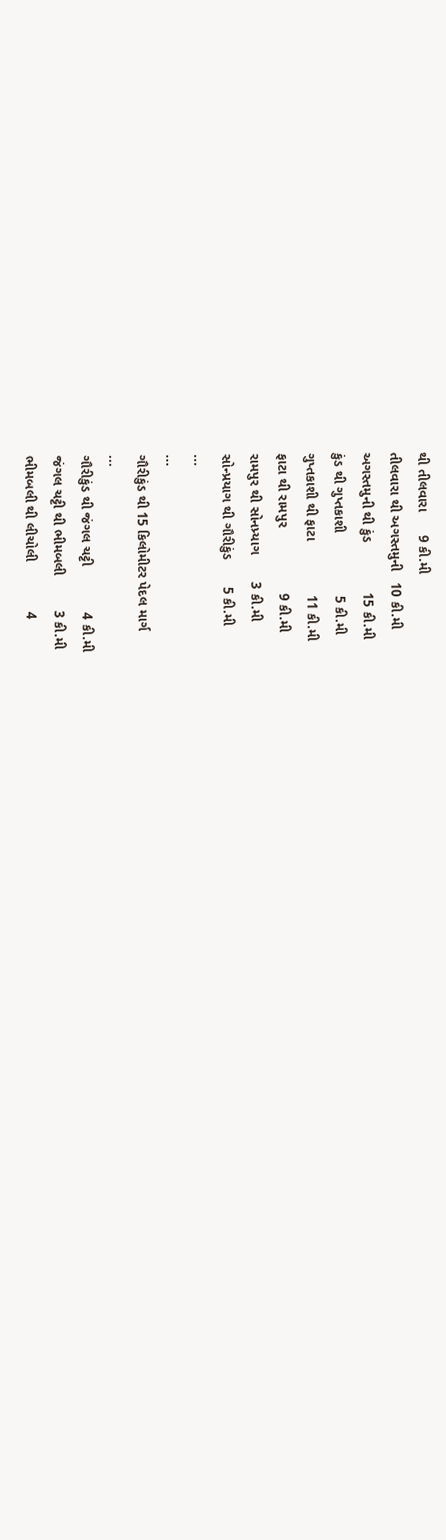થી તીલવારા      9 કી.મી
તીલવારા થી અગસ્તમુની   10 કી.મી
અગસ્તમુની થી કુંડ             15 કી.મી
કુંડ થી ગુપ્તકાશી                5 કી.મી
ગુપ્તકાશી થી ફાટા              11 કી.મી
ફાટા થી રામપુર                 9 કી.મી
રામપુર થી સોનપ્ર્યાગ       3 કી.મી
સોન્પ્રયાગ થી ગૌરીકુંડ       5 કી.મી
...
...
ગૌરીકુંડ થી 15 કિલોમીટર પેદલ માર્ગ
...
ગૌરીકુંડ થી જંગલ ચટ્ટી            4 કી.મી
જંગલ ચટ્ટી થી ભીમબલી         3 કી.મી
ભીમબલી થી લીચોલી             4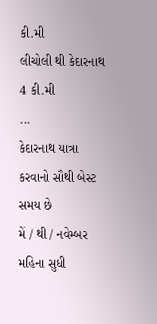કી.મી
લીચોલી થી કેદારનાથ             4 કી.મી
...
કેદારનાથ યાત્રા કરવાનો સૌથી બેસ્ટ
સમય છે
મેં / થી / નવેમ્બર મહિના સુધી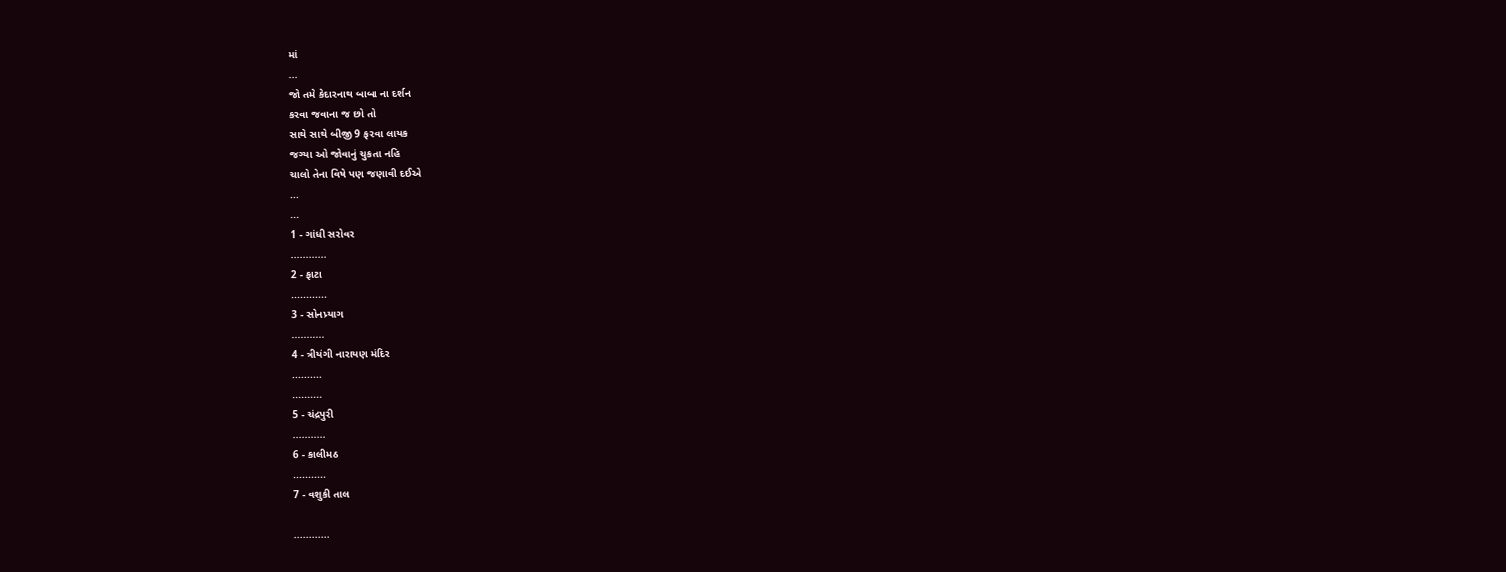માં
...
જો તમે કેદારનાથ બાબા ના દર્શન
કરવા જવાના જ છો તો
સાથે સાથે બીજી 9 ફરવા લાયક
જગ્યા ઓ જોવાનું ચુકતા નહિ
ચાલો તેના વિષે પણ જણાવી દઈએ
...
...
1 - ગાંધી સરોવર
............
2 - ફાટા
............
3 - સોનપ્ર્યાગ
...........
4 - ત્રીયંગી નારાયણ મંદિર
..........
..........
5 - ચંદ્રપુરી
...........
6 - કાલીમઠ
...........
7 - વશુકી તાલ

............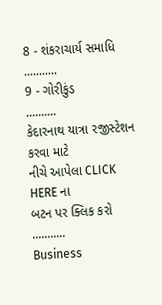8 - શંકરાચાર્ય સમાધિ
...........
9 - ગોરીકુંડ
..........
કેદારનાથ યાત્રા રજીસ્ટેશન કરવા માટે
નીચે આપેલા CLICK HERE ના
બટન પર ક્લિક કરો
...........
Business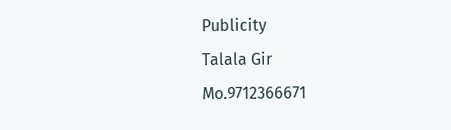Publicity
Talala Gir
Mo.9712366671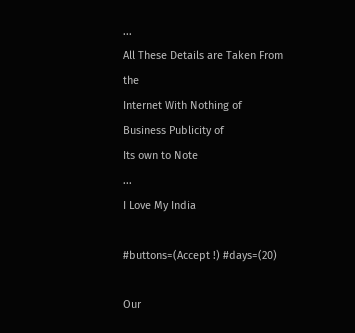...
All These Details are Taken From the
Internet With Nothing of
Business Publicity of
Its own to Note
...
I Love My India

#buttons=(Accept !) #days=(20)

Our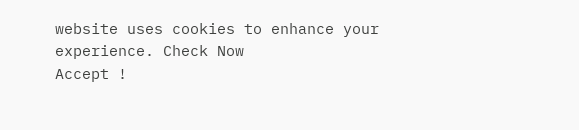website uses cookies to enhance your experience. Check Now
Accept !